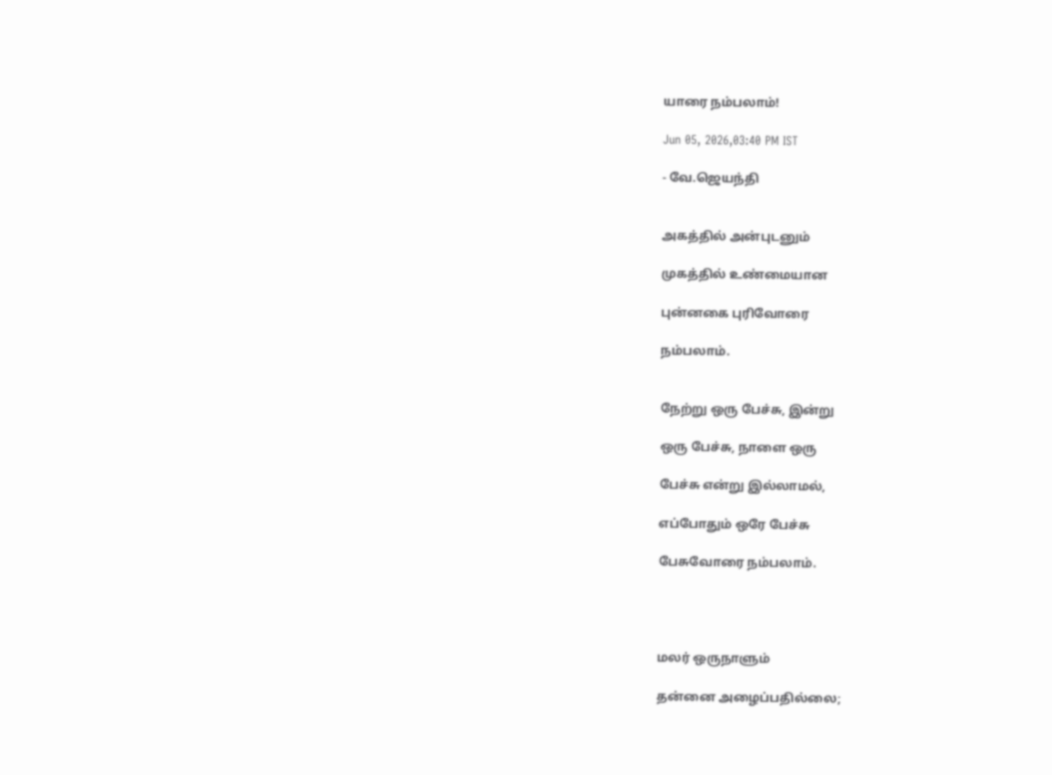யாரை நம்பலாம்!

Jun 05, 2026,03:40 PM IST

- வே.ஜெயந்தி


அகத்தில் அன்புடனும்

முகத்தில் உண்மையான

புன்னகை புரிவோரை

நம்பலாம்.


நேற்று ஒரு பேச்சு, இன்று

ஒரு பேச்சு, நாளை ஒரு

பேச்சு என்று இல்லாமல்,

எப்போதும் ஒரே பேச்சு

பேசுவோரை நம்பலாம்.




மலர் ஒருநாளும்

தன்னை அழைப்பதில்லை;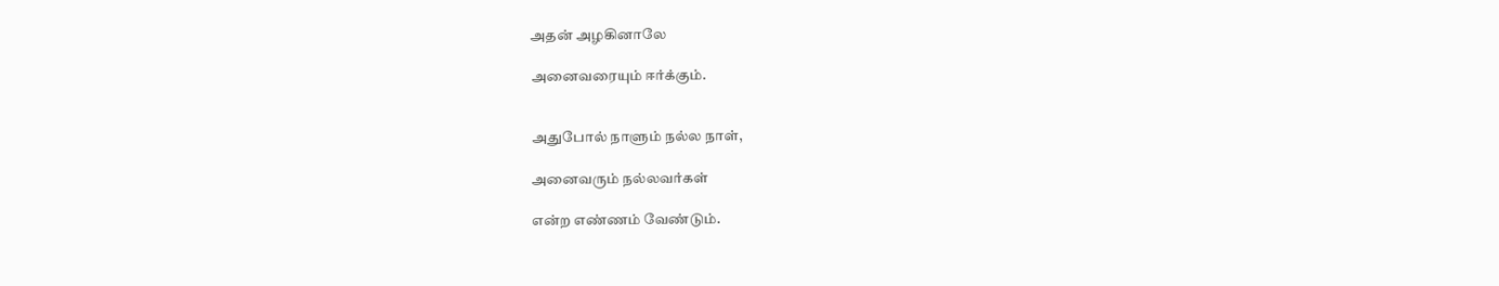அதன் அழகினாலே

அனைவரையும் ஈர்க்கும்.


அதுபோல் நாளும் நல்ல நாள்,

அனைவரும் நல்லவர்கள்

என்ற எண்ணம் வேண்டும்.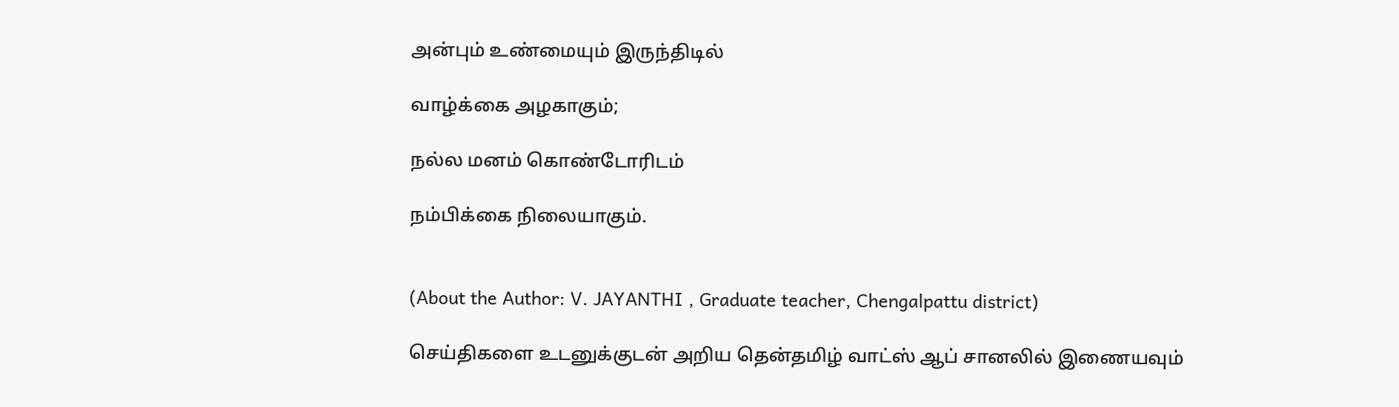அன்பும் உண்மையும் இருந்திடில்

வாழ்க்கை அழகாகும்;

நல்ல மனம் கொண்டோரிடம்

நம்பிக்கை நிலையாகும்.


(About the Author: V. JAYANTHI , Graduate teacher, Chengalpattu district)

செய்திகளை உடனுக்குடன் அறிய தென்தமிழ் வாட்ஸ் ஆப் சானலில் இணையவும்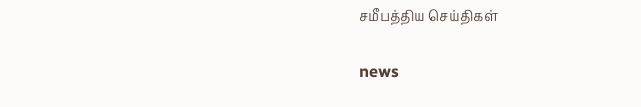சமீபத்திய செய்திகள்

news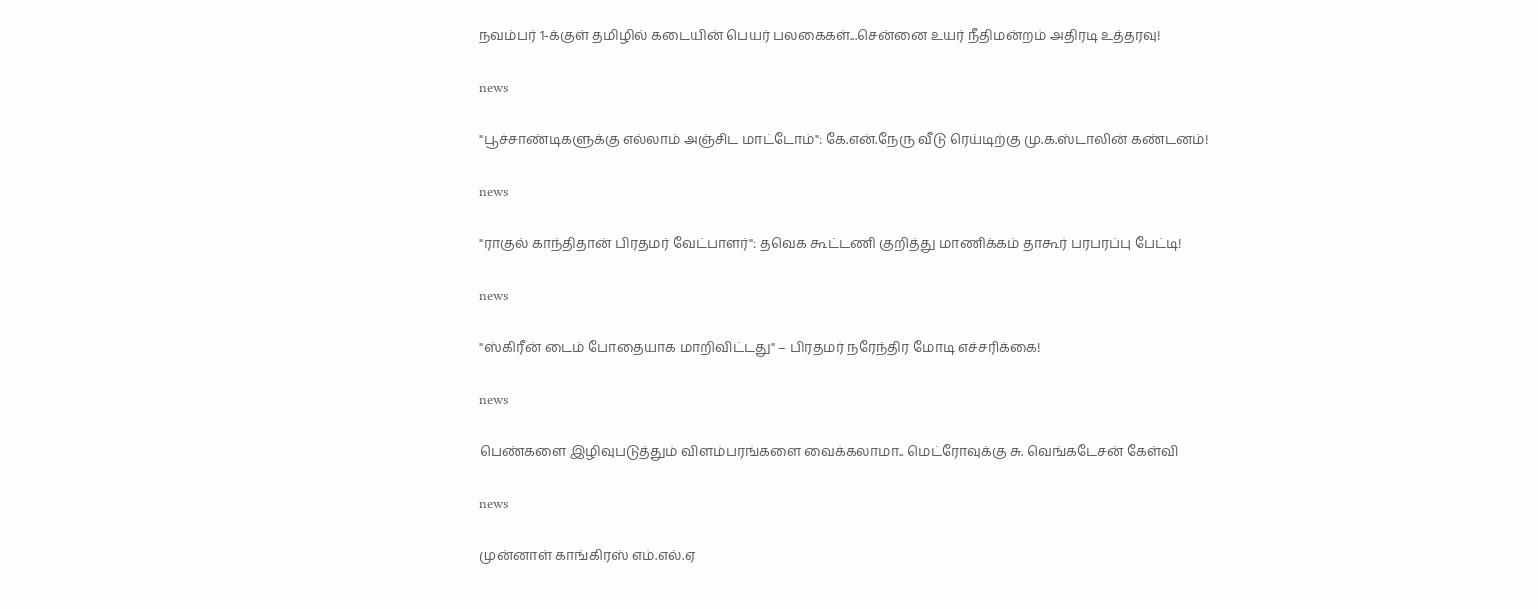நவம்பர் 1-க்குள் தமிழில் கடையின் பெயர் பலகைகள்...சென்னை உயர் நீதிமன்றம் அதிரடி உத்தரவு!

news

"பூச்சாண்டிகளுக்கு எல்லாம் அஞ்சிட மாட்டோம்": கே.என்.நேரு வீடு ரெய்டிற்கு மு.க.ஸ்டாலின் கண்டனம்!

news

"ராகுல் காந்திதான் பிரதமர் வேட்பாளர்": தவெக கூட்டணி குறித்து மாணிக்கம் தாகூர் பரபரப்பு பேட்டி!

news

"ஸ்கிரீன் டைம் போதையாக மாறிவிட்டது" – பிரதமர் நரேந்திர மோடி எச்சரிக்கை!

news

பெண்களை இழிவுபடுத்தும் விளம்பரங்களை வைக்கலாமா.. மெட்ரோவுக்கு சு. வெங்கடேசன் கேள்வி

news

முன்னாள் காங்கிரஸ் எம்.எல்.ஏ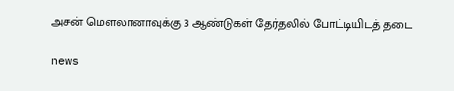அசன் மௌலானாவுக்கு 3 ஆண்டுகள் தேர்தலில் போட்டியிடத் தடை

news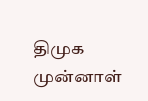திமுக முன்னாள்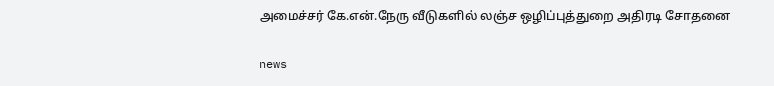அமைச்சர் கே.என்.நேரு வீடுகளில் லஞ்ச ஒழிப்புத்துறை அதிரடி சோதனை

news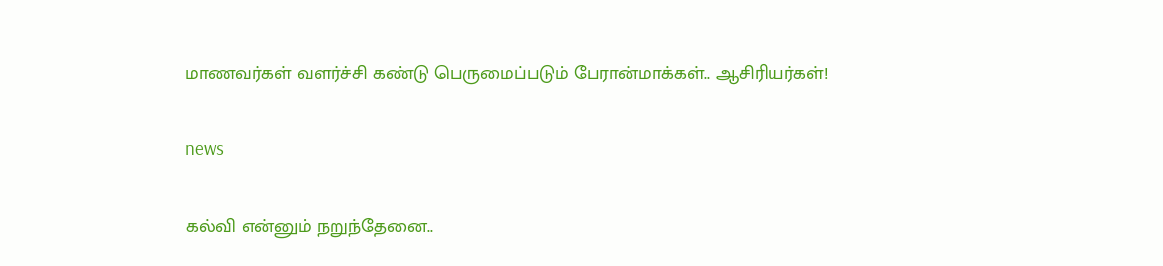மாணவர்கள் வளர்ச்சி கண்டு பெருமைப்படும் பேரான்மாக்கள்.. ஆசிரியர்கள்!

news

கல்வி என்னும் நறுந்தேனை..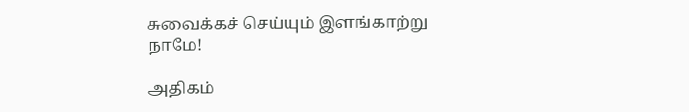சுவைக்கச் செய்யும் இளங்காற்று நாமே!

அதிகம்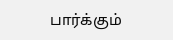பார்க்கும்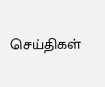செய்திகள்